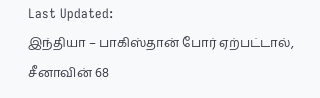Last Updated:
இந்தியா – பாகிஸ்தான் போர் ஏற்பட்டால், சீனாவின் 68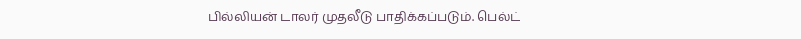பில்லியன் டாலர் முதலீடு பாதிக்கப்படும். பெல்ட்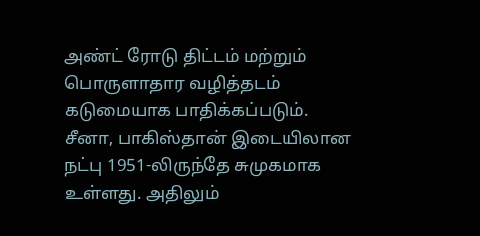அண்ட் ரோடு திட்டம் மற்றும் பொருளாதார வழித்தடம் கடுமையாக பாதிக்கப்படும்.
சீனா, பாகிஸ்தான் இடையிலான நட்பு 1951-லிருந்தே சுமுகமாக உள்ளது. அதிலும்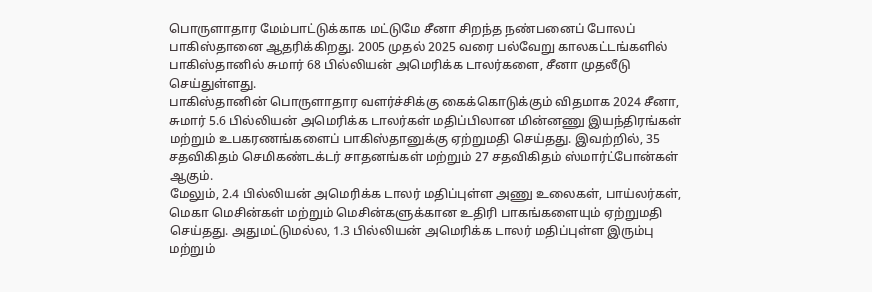பொருளாதார மேம்பாட்டுக்காக மட்டுமே சீனா சிறந்த நண்பனைப் போலப் பாகிஸ்தானை ஆதரிக்கிறது. 2005 முதல் 2025 வரை பல்வேறு காலகட்டங்களில் பாகிஸ்தானில் சுமார் 68 பில்லியன் அமெரிக்க டாலர்களை, சீனா முதலீடு செய்துள்ளது.
பாகிஸ்தானின் பொருளாதார வளர்ச்சிக்கு கைக்கொடுக்கும் விதமாக 2024 சீனா, சுமார் 5.6 பில்லியன் அமெரிக்க டாலர்கள் மதிப்பிலான மின்னணு இயந்திரங்கள் மற்றும் உபகரணங்களைப் பாகிஸ்தானுக்கு ஏற்றுமதி செய்தது. இவற்றில், 35 சதவிகிதம் செமிகண்டக்டர் சாதனங்கள் மற்றும் 27 சதவிகிதம் ஸ்மார்ட்போன்கள் ஆகும்.
மேலும், 2.4 பில்லியன் அமெரிக்க டாலர் மதிப்புள்ள அணு உலைகள், பாய்லர்கள், மெகா மெசின்கள் மற்றும் மெசின்களுக்கான உதிரி பாகங்களையும் ஏற்றுமதி செய்தது. அதுமட்டுமல்ல, 1.3 பில்லியன் அமெரிக்க டாலர் மதிப்புள்ள இரும்பு மற்றும்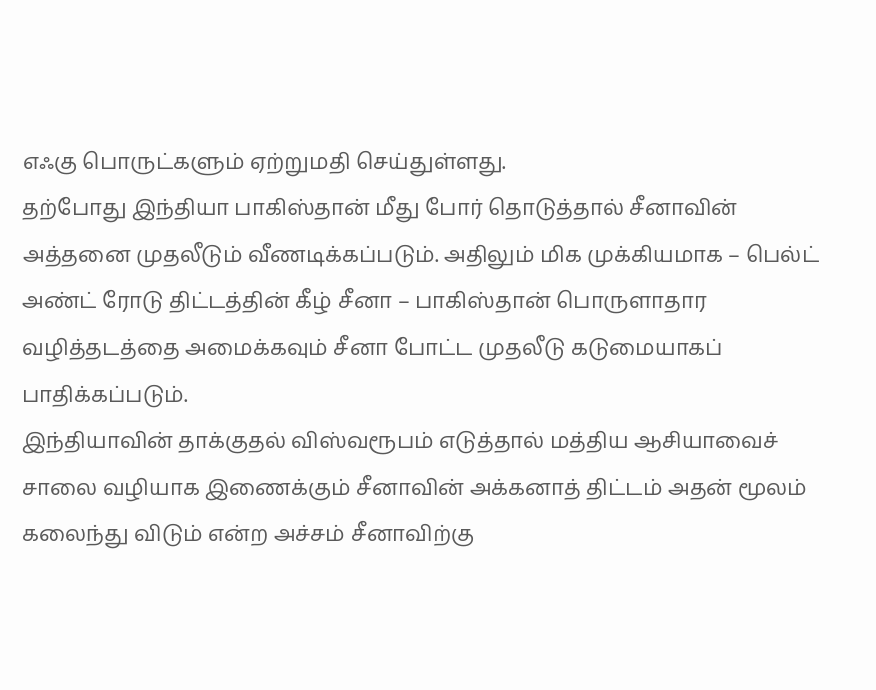எஃகு பொருட்களும் ஏற்றுமதி செய்துள்ளது.
தற்போது இந்தியா பாகிஸ்தான் மீது போர் தொடுத்தால் சீனாவின் அத்தனை முதலீடும் வீணடிக்கப்படும். அதிலும் மிக முக்கியமாக – பெல்ட் அண்ட் ரோடு திட்டத்தின் கீழ் சீனா – பாகிஸ்தான் பொருளாதார வழித்தடத்தை அமைக்கவும் சீனா போட்ட முதலீடு கடுமையாகப் பாதிக்கப்படும்.
இந்தியாவின் தாக்குதல் விஸ்வரூபம் எடுத்தால் மத்திய ஆசியாவைச் சாலை வழியாக இணைக்கும் சீனாவின் அக்கனாத் திட்டம் அதன் மூலம் கலைந்து விடும் என்ற அச்சம் சீனாவிற்கு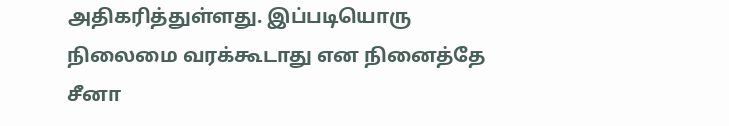அதிகரித்துள்ளது. இப்படியொரு நிலைமை வரக்கூடாது என நினைத்தே சீனா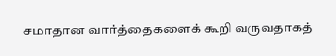சமாதான வார்த்தைகளைக் கூறி வருவதாகத்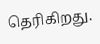தெரிகிறது.